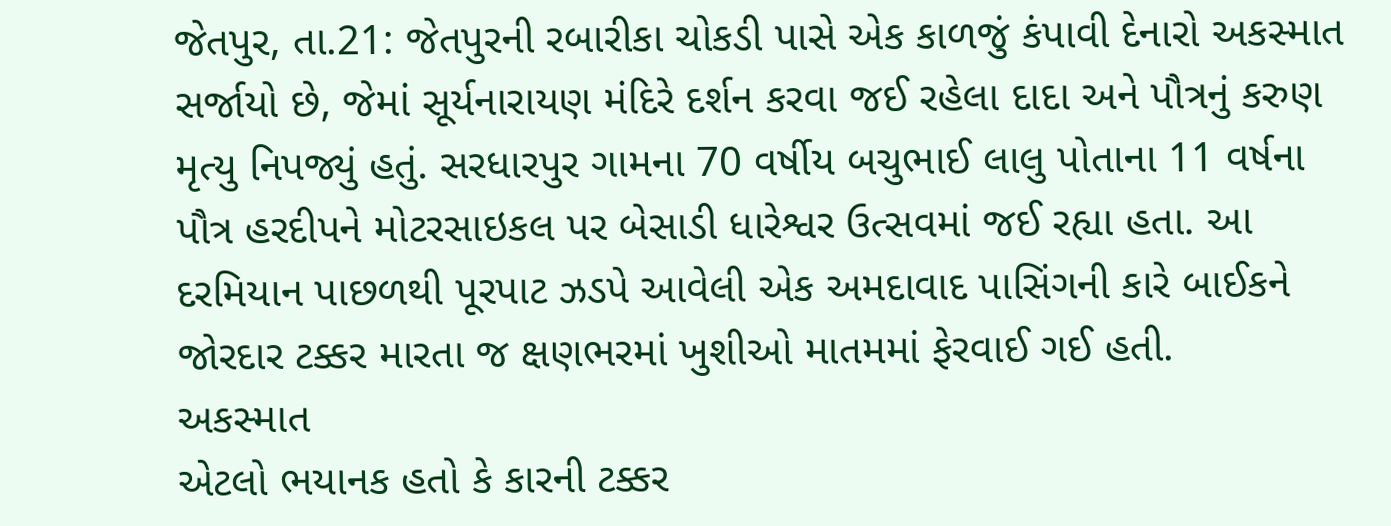જેતપુર, તા.21: જેતપુરની રબારીકા ચોકડી પાસે એક કાળજું કંપાવી દેનારો અકસ્માત સર્જાયો છે, જેમાં સૂર્યનારાયણ મંદિરે દર્શન કરવા જઈ રહેલા દાદા અને પૌત્રનું કરુણ મૃત્યુ નિપજ્યું હતું. સરધારપુર ગામના 70 વર્ષીય બચુભાઈ લાલુ પોતાના 11 વર્ષના પૌત્ર હરદીપને મોટરસાઇકલ પર બેસાડી ધારેશ્વર ઉત્સવમાં જઈ રહ્યા હતા. આ દરમિયાન પાછળથી પૂરપાટ ઝડપે આવેલી એક અમદાવાદ પાસિંગની કારે બાઈકને જોરદાર ટક્કર મારતા જ ક્ષણભરમાં ખુશીઓ માતમમાં ફેરવાઈ ગઈ હતી.
અકસ્માત
એટલો ભયાનક હતો કે કારની ટક્કર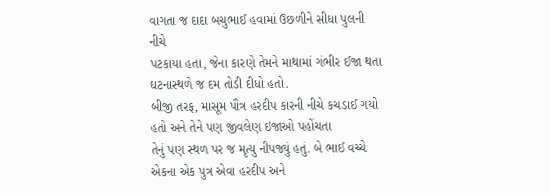વાગતા જ દાદા બચુભાઈ હવામાં ઉછળીને સીધા પુલની નીચે
પટકાયા હતા, જેના કારણે તેમને માથામાં ગંભીર ઈજા થતા ઘટનાસ્થળે જ દમ તોડી દીધો હતો.
બીજી તરફ, માસૂમ પૌત્ર હરદીપ કારની નીચે કચડાઈ ગયો હતો અને તેને પણ જીવલેણ ઇજાઓ પહોંચતા
તેનું પણ સ્થળ પર જ મૃત્યુ નીપજ્યું હતું. બે ભાઈ વચ્ચે એકના એક પુત્ર એવા હરદીપ અને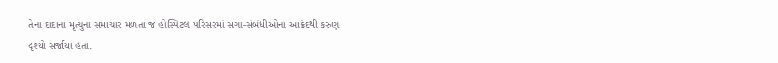તેના દાદાના મૃત્યુના સમાચાર મળતા જ હોસ્પિટલ પરિસરમાં સગા-સંબંધીઓના આક્રંદથી કરુણ
દૃશ્યો સર્જાયા હતા.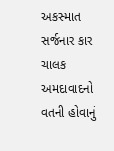અકસ્માત
સર્જનાર કાર ચાલક અમદાવાદનો વતની હોવાનું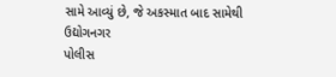સામે આવ્યું છે, જે અકસ્માત બાદ સામેથી ઉદ્યોગનગર
પોલીસ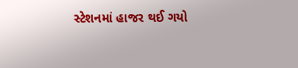સ્ટેશનમાં હાજર થઈ ગયો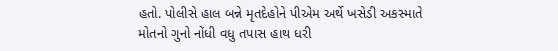હતો. પોલીસે હાલ બન્ને મૃતદેહોને પીએમ અર્થે ખસેડી અકસ્માતે
મોતનો ગુનો નોંધી વધુ તપાસ હાથ ધરી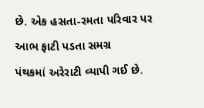છે. એક હસતા-રમતા પરિવાર પર આભ ફાટી પડતા સમગ્ર
પંથકમાં અરેરાટી વ્યાપી ગઈ છે.